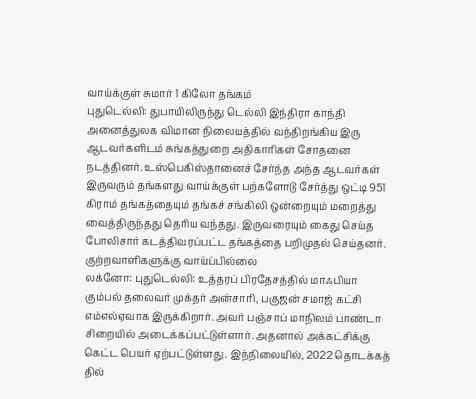வாய்க்குள் சுமார் 1 கிலோ தங்கம்
புதுடெல்லி: துபாயிலிருந்து டெல்லி இந்திரா காந்தி அனைத்துலக விமான நிலையத்தில் வந்திறங்கிய இரு ஆடவர்களிடம் சுங்கத்துறை அதிகாரிகள் சோதனை நடத்தினர். உஸ்பெகிஸ்தானைச் சேர்ந்த அந்த ஆடவர்கள் இருவரும் தங்களது வாய்க்குள் பற்களோடு சேர்த்து ஒட்டி 951 கிராம் தங்கத்தையும் தங்கச் சங்கிலி ஒன்றையும் மறைத்து வைத்திருந்தது தெரிய வந்தது. இருவரையும் கைது செய்த போலிசார் கடத்திவரப்பட்ட தங்கத்தை பறிமுதல் செய்தனர்.
குற்றவாளிகளுக்கு வாய்ப்பில்லை
லக்னோ: புதுடெல்லி: உத்தரப் பிரதேசத்தில் மாஃபியா கும்பல் தலைவர் முக்தர் அன்சாரி, பகுஜன் சமாஜ் கட்சி எம்எல்ஏவாக இருக்கிறார். அவர் பஞ்சாப் மாநிலம் பாண்டா சிறையில் அடைக்கப்பட்டுள்ளார். அதனால் அக்கட்சிக்கு கெட்ட பெயர் ஏற்பட்டுள்ளது. இந்நிலையில், 2022 தொடக்கத் தில்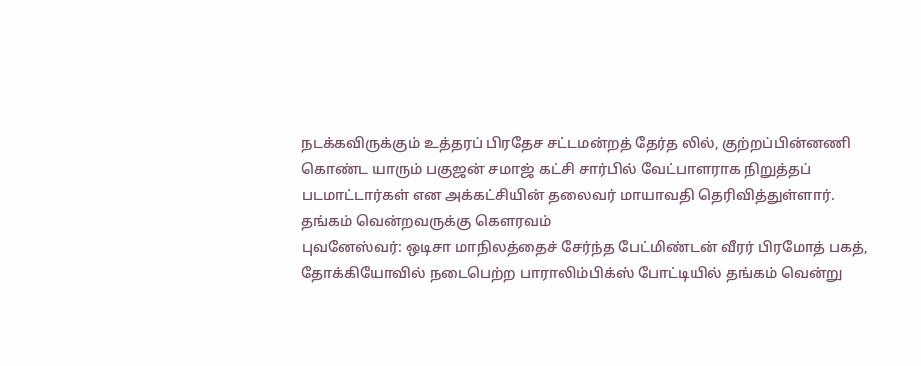நடக்கவிருக்கும் உத்தரப் பிரதேச சட்டமன்றத் தேர்த லில், குற்றப்பின்னணி கொண்ட யாரும் பகுஜன் சமாஜ் கட்சி சார்பில் வேட்பாளராக நிறுத்தப் படமாட்டார்கள் என அக்கட்சியின் தலைவர் மாயாவதி தெரிவித்துள்ளார்.
தங்கம் வென்றவருக்கு கௌரவம்
புவனேஸ்வர்: ஒடிசா மாநிலத்தைச் சேர்ந்த பேட்மிண்டன் வீரர் பிரமோத் பகத், தோக்கியோவில் நடைபெற்ற பாராலிம்பிக்ஸ் போட்டியில் தங்கம் வென்று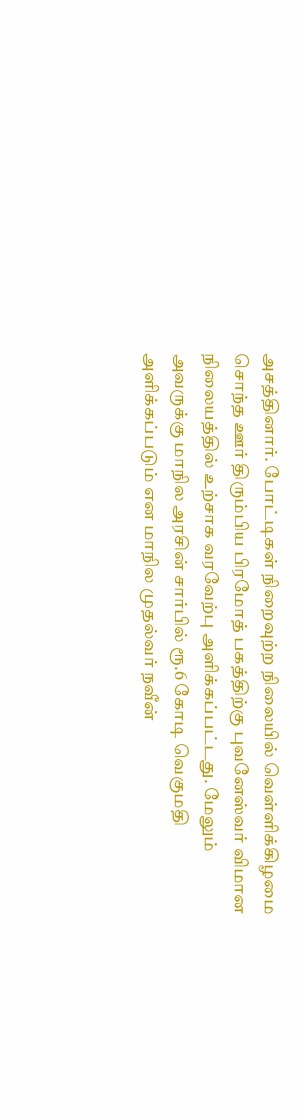அசத்தினார். போட்டிகள் நிறைவுற்ற நிலையில் வெள்ளிக்கிழமை சொந்த ஊர் திரும்பிய பிரமோத் பகத்திற்கு புவனேஸ்வர் விமான நிலையத்தில் உற்சாக வரவேற்பு அளிக்கப்பட்டது. மேலும் அவருக்கு மாநில அரசின் சார்பில் ரூ.6 கோடி வெகுமதி அளிக்கப்படும் என மாநில முதல்வர் நவீன்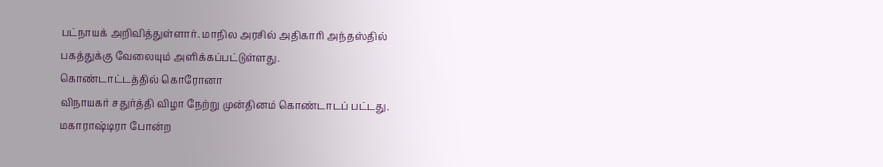பட்நாயக் அறிவித்துள்ளார். மாநில அரசில் அதிகாரி அந்தஸ்தில் பகத்துக்கு வேலையும் அளிக்கப்பட்டுள்ளது.
கொண்டாட்டத்தில் கொரோனா
விநாயகர் சதுர்த்தி விழா நேற்று முன்தினம் கொண்டாடப் பட்டது. மகாராஷ்டிரா போன்ற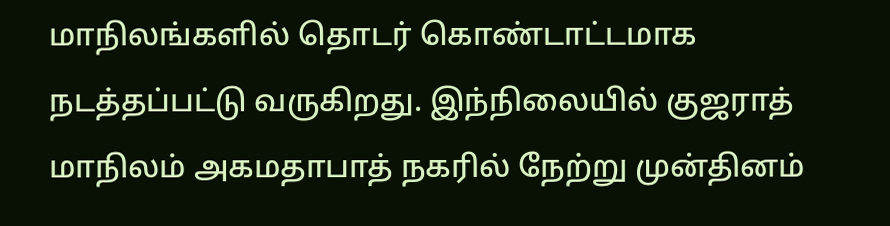மாநிலங்களில் தொடர் கொண்டாட்டமாக நடத்தப்பட்டு வருகிறது. இந்நிலையில் குஜராத் மாநிலம் அகமதாபாத் நகரில் நேற்று முன்தினம்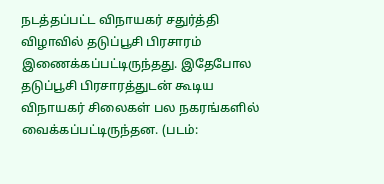நடத்தப்பட்ட விநாயகர் சதுர்த்தி விழாவில் தடுப்பூசி பிரசாரம் இணைக்கப்பட்டிருந்தது. இதேபோல தடுப்பூசி பிரசாரத்துடன் கூடிய விநாயகர் சிலைகள் பல நகரங்களில் வைக்கப்பட்டிருந்தன. (படம்: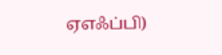ஏஎஃப்பி)